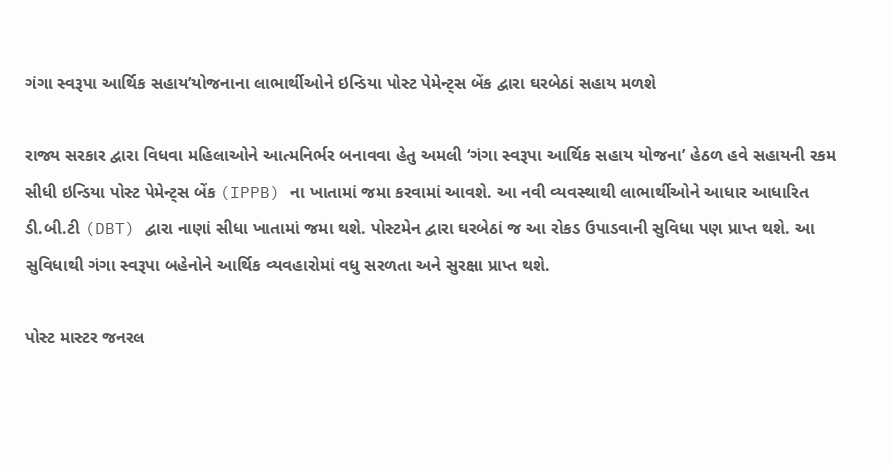ગંગા સ્વરૂપા આર્થિક સહાય’યોજનાના લાભાર્થીઓને ઇન્ડિયા પોસ્ટ પેમેન્ટ્સ બેંક દ્વારા ઘરબેઠાં સહાય મળશે

રાજ્ય સરકાર દ્વારા વિધવા મહિલાઓને આત્મનિર્ભર બનાવવા હેતુ અમલી ‘ગંગા સ્વરૂપા આર્થિક સહાય યોજના’ હેઠળ હવે સહાયની રકમ સીધી ઇન્ડિયા પોસ્ટ પેમેન્ટ્સ બેંક (IPPB) ના ખાતામાં જમા કરવામાં આવશે. આ નવી વ્યવસ્થાથી લાભાર્થીઓને આધાર આધારિત ડી.બી.ટી (DBT) દ્વારા નાણાં સીધા ખાતામાં જમા થશે. પોસ્ટમેન દ્વારા ઘરબેઠાં જ આ રોકડ ઉપાડવાની સુવિધા પણ પ્રાપ્ત થશે. આ સુવિધાથી ગંગા સ્વરૂપા બહેનોને આર્થિક વ્યવહારોમાં વધુ સરળતા અને સુરક્ષા પ્રાપ્ત થશે.

પોસ્ટ માસ્ટર જનરલ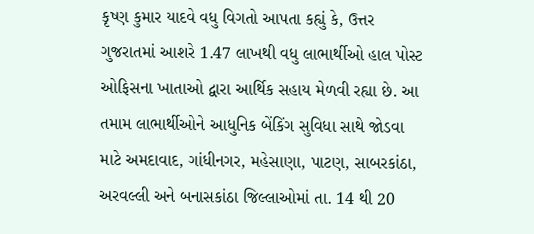કૃષ્ણ કુમાર યાદવે વધુ વિગતો આપતા કહ્યું કે, ઉત્તર ગુજરાતમાં આશરે 1.47 લાખથી વધુ લાભાર્થીઓ હાલ પોસ્ટ ઓફિસના ખાતાઓ દ્વારા આર્થિક સહાય મેળવી રહ્યા છે. આ તમામ લાભાર્થીઓને આધુનિક બેંકિંગ સુવિધા સાથે જોડવા માટે અમદાવાદ, ગાંધીનગર, મહેસાણા, પાટણ, સાબરકાંઠા, અરવલ્લી અને બનાસકાંઠા જિલ્લાઓમાં તા. 14 થી 20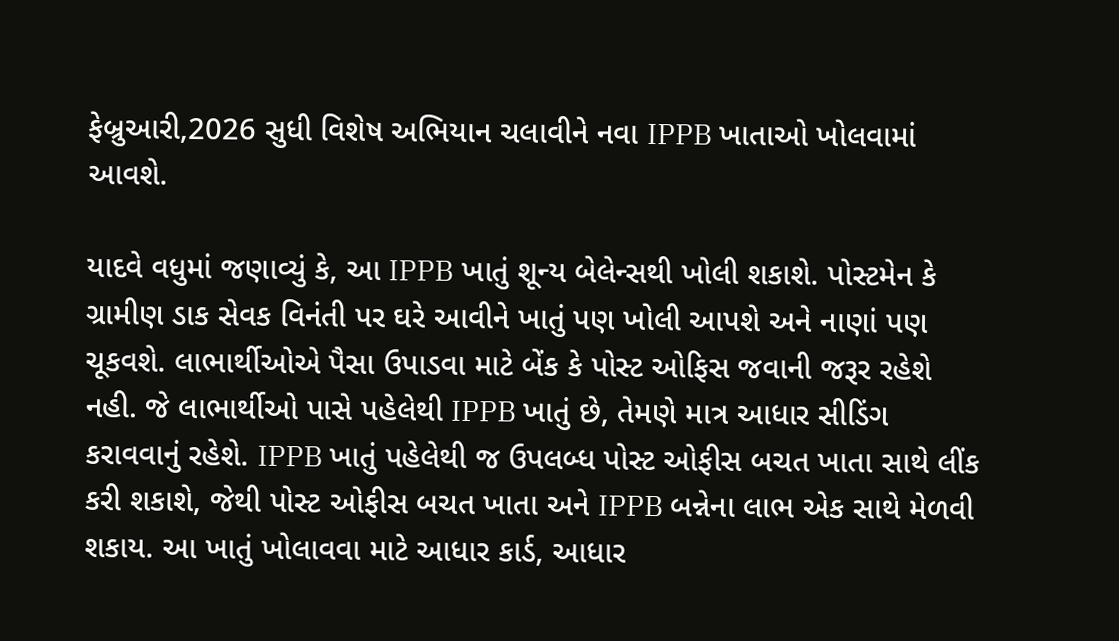ફેબ્રુઆરી,2026 સુધી વિશેષ અભિયાન ચલાવીને નવા IPPB ખાતાઓ ખોલવામાં આવશે.

યાદવે વધુમાં જણાવ્યું કે, આ IPPB ખાતું શૂન્ય બેલેન્સથી ખોલી શકાશે. પોસ્ટમેન કે ગ્રામીણ ડાક સેવક વિનંતી પર ઘરે આવીને ખાતું પણ ખોલી આપશે અને નાણાં પણ ચૂકવશે. લાભાર્થીઓએ પૈસા ઉપાડવા માટે બેંક કે પોસ્ટ ઓફિસ જવાની જરૂર રહેશે નહી. જે લાભાર્થીઓ પાસે પહેલેથી IPPB ખાતું છે, તેમણે માત્ર આધાર સીડિંગ કરાવવાનું રહેશે. IPPB ખાતું પહેલેથી જ ઉપલબ્ધ પોસ્ટ ઓફીસ બચત ખાતા સાથે લીંક કરી શકાશે, જેથી પોસ્ટ ઓફીસ બચત ખાતા અને IPPB બન્નેના લાભ એક સાથે મેળવી શકાય. આ ખાતું ખોલાવવા માટે આધાર કાર્ડ, આધાર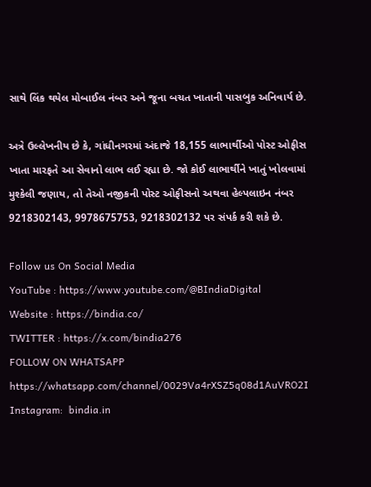સાથે લિંક થયેલ મોબાઈલ નંબર અને જૂના બચત ખાતાની પાસબુક અનિવાર્ય છે.

અત્રે ઉલ્લેખનીય છે કે, ગાંધીનગરમાં અંદાજે 18,155 લાભાર્થીઓ પોસ્ટ ઓફીસ ખાતા મારફતે આ સેવાનો લાભ લઈ રહ્યા છે. જો કોઈ લાભાર્થીને ખાતું ખોલવામાં મુશ્કેલી જણાય, તો તેઓ નજીકની પોસ્ટ ઓફીસનો અથવા હેલ્પલાઇન નંબર 9218302143, 9978675753, 9218302132 પર સંપર્ક કરી શકે છે.

Follow us On Social Media
YouTube : https://www.youtube.com/@BIndiaDigital
Website : https://bindia.co/
TWITTER : https://x.com/bindia276
FOLLOW ON WHATSAPP  https://whatsapp.com/channel/0029Va4rXSZ5q08d1AuVRO2I
Instagram:  bindia.in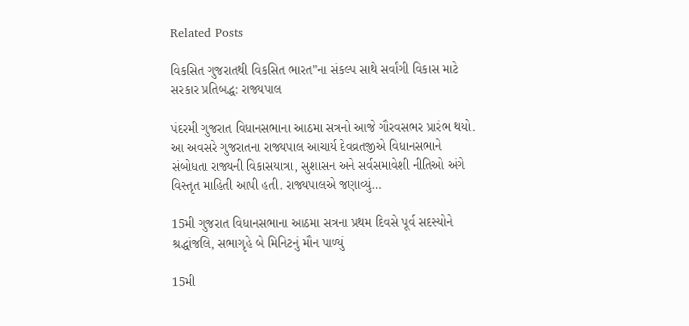Related Posts

વિકસિત ગુજરાતથી વિકસિત ભારત”ના સંકલ્પ સાથે સર્વાંગી વિકાસ માટે સરકાર પ્રતિબદ્ધ: રાજ્યપાલ

પંદરમી ગુજરાત વિધાનસભાના આઠમા સત્રનો આજે ગૌરવસભર પ્રારંભ થયો. આ અવસરે ગુજરાતના રાજ્યપાલ આચાર્ય દેવવ્રતજીએ વિધાનસભાને સંબોધતા રાજ્યની વિકાસયાત્રા, સુશાસન અને સર્વસમાવેશી નીતિઓ અંગે વિસ્તૃત માહિતી આપી હતી. રાજ્યપાલએ જણાવ્યું…

15મી ગુજરાત વિધાનસભાના આઠમા સત્રના પ્રથમ દિવસે પૂર્વ સદસ્યોને શ્રદ્ધાંજલિ, સભાગૃહે બે મિનિટનું મૌન પાળ્યું

15મી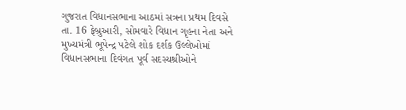ગુજરાત વિધાનસભાના આઠમાં સત્રના પ્રથમ દિવસે તા. 16 ફેબ્રુઆરી, સોમવારે વિધાન ગૃહના નેતા અને મુખ્યમંત્રી ભૂપેન્દ્ર પટેલે શોક દર્શક ઉલ્લેખોમાં વિધાનસભાના દિવંગત પૂર્વ સદસ્યશ્રીઓને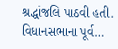શ્રદ્ધાંજલિ પાઠવી હતી. વિધાનસભાના પૂર્વ…